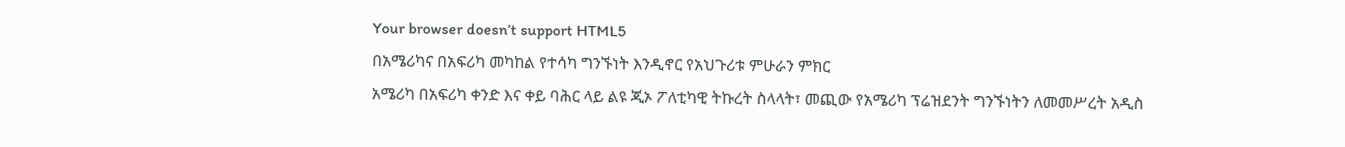Your browser doesn’t support HTML5
በአሜሪካና በአፍሪካ መካከል የተሳካ ግንኙነት እንዲኖር የአህጉሪቱ ምሁራን ምክር
አሜሪካ በአፍሪካ ቀንድ እና ቀይ ባሕር ላይ ልዩ ጂኦ ፖለቲካዊ ትኩረት ስላላት፣ መጪው የአሜሪካ ፕሬዝደንት ግንኙነትን ለመመሥረት አዲስ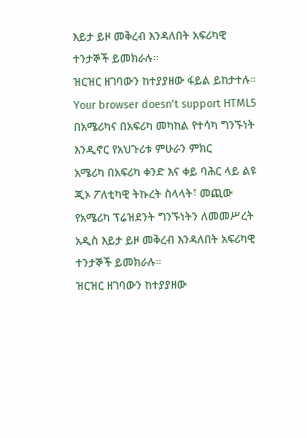እይታ ይዞ መቅረብ እንዳለበት አፍሪካዊ ተንታኞች ይመክራሉ።
ዝርዝር ዘገባውን ከተያያዘው ፋይል ይከታተሉ።
Your browser doesn’t support HTML5
በአሜሪካና በአፍሪካ መካከል የተሳካ ግንኙነት እንዲኖር የአህጉሪቱ ምሁራን ምክር
አሜሪካ በአፍሪካ ቀንድ እና ቀይ ባሕር ላይ ልዩ ጂኦ ፖለቲካዊ ትኩረት ስላላት፣ መጪው የአሜሪካ ፕሬዝደንት ግንኙነትን ለመመሥረት አዲስ እይታ ይዞ መቅረብ እንዳለበት አፍሪካዊ ተንታኞች ይመክራሉ።
ዝርዝር ዘገባውን ከተያያዘው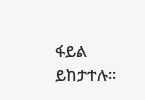ፋይል ይከታተሉ።